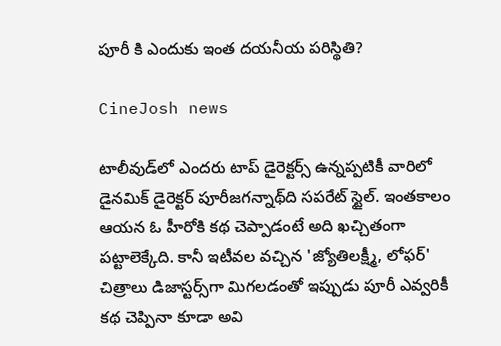పూరీ కి ఎందుకు ఇంత దయనీయ పరిస్థితి?

CineJosh news

టాలీవుడ్‌లో ఎందరు టాప్‌ డైరెక్టర్స్‌ ఉన్నప్పటికీ వారిలో డైనమిక్‌ డైరెక్టర్‌ పూరీజగన్నాథ్‌ది సపరేట్‌ స్టైల్‌. ఇంతకాలం ఆయన ఓ హీరోకి కథ చెప్పాడంటే అది ఖచ్చితంగా పట్టాలెక్కేది. కానీ ఇటీవల వచ్చిన 'జ్యోతిలక్ష్మీ, లోఫర్‌' చిత్రాలు డిజాస్టర్స్‌గా మిగలడంతో ఇప్పుడు పూరీ ఎవ్వరికీ కథ చెప్పినా కూడా అవి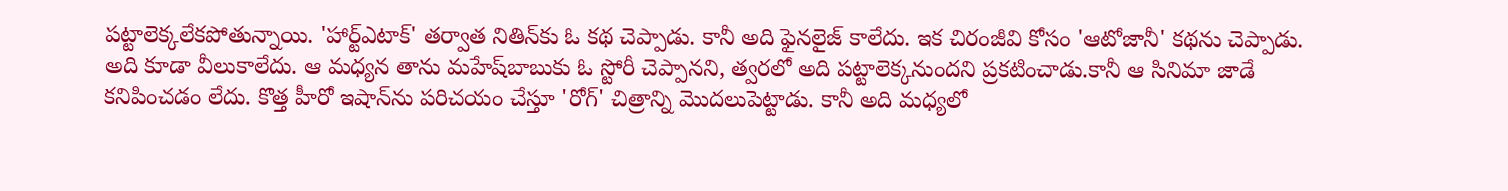పట్టాలెక్కలేకపోతున్నాయి. 'హార్ట్‌ఎటాక్‌' తర్వాత నితిన్‌కు ఓ కథ చెప్పాడు. కానీ అది ఫైనలైజ్‌ కాలేదు. ఇక చిరంజీవి కోసం 'ఆటోజానీ' కథను చెప్పాడు. అది కూడా వీలుకాలేదు. ఆ మధ్యన తాను మహేష్‌బాబుకు ఓ స్టోరీ చెప్పానని, త్వరలో అది పట్టాలెక్కనుందని ప్రకటించాడు.కానీ ఆ సినిమా జాడే కనిపించడం లేదు. కొత్త హీరో ఇషాన్‌ను పరిచయం చేస్తూ 'రోగ్‌' చిత్రాన్ని మొదలుపెట్టాడు. కానీ అది మధ్యలో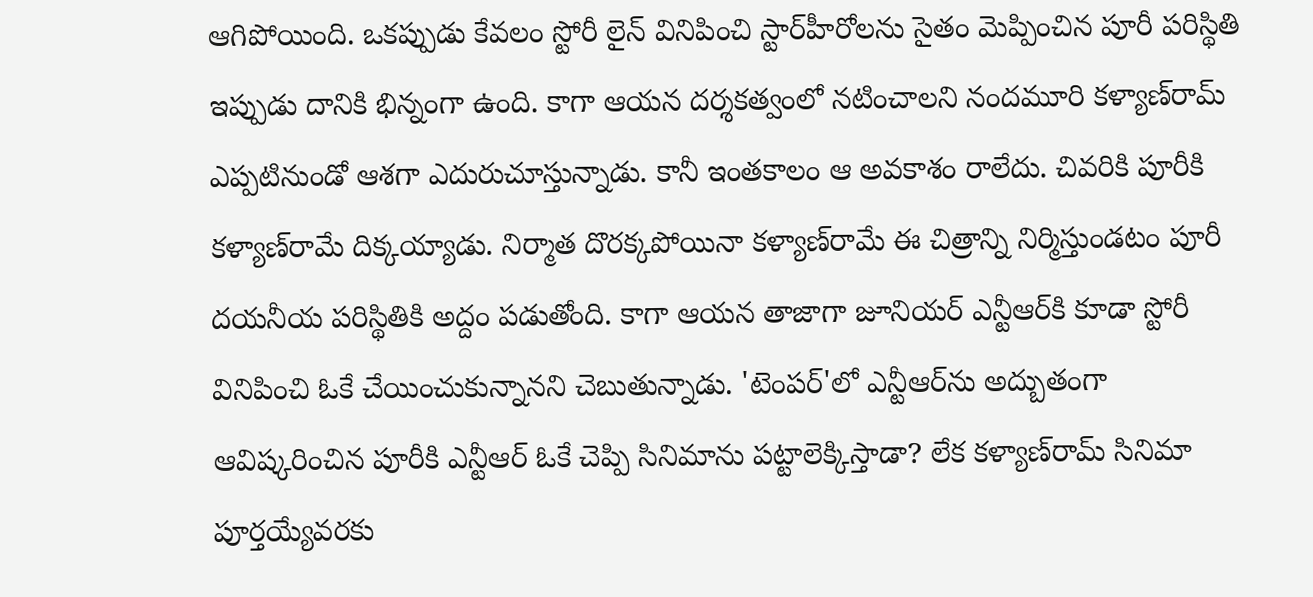ఆగిపోయింది. ఒకప్పుడు కేవలం స్టోరీ లైన్‌ వినిపించి స్టార్‌హీరోలను సైతం మెప్పించిన పూరీ పరిస్థితి ఇప్పుడు దానికి భిన్నంగా ఉంది. కాగా ఆయన దర్శకత్వంలో నటించాలని నందమూరి కళ్యాణ్‌రామ్‌ ఎప్పటినుండో ఆశగా ఎదురుచూస్తున్నాడు. కానీ ఇంతకాలం ఆ అవకాశం రాలేదు. చివరికి పూరీకి కళ్యాణ్‌రామే దిక్కయ్యాడు. నిర్మాత దొరక్కపోయినా కళ్యాణ్‌రామే ఈ చిత్రాన్ని నిర్మిస్తుండటం పూరీ దయనీయ పరిస్థితికి అద్దం పడుతోంది. కాగా ఆయన తాజాగా జూనియర్‌ ఎన్టీఆర్‌కి కూడా స్టోరీ వినిపించి ఓకే చేయించుకున్నానని చెబుతున్నాడు. 'టెంపర్‌'లో ఎన్టీఆర్‌ను అద్బుతంగా ఆవిష్కరించిన పూరీకి ఎన్టీఆర్‌ ఓకే చెప్పి సినిమాను పట్టాలెక్కిస్తాడా? లేక కళ్యాణ్‌రామ్‌ సినిమా పూర్తయ్యేవరకు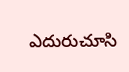ఎదురుచూసి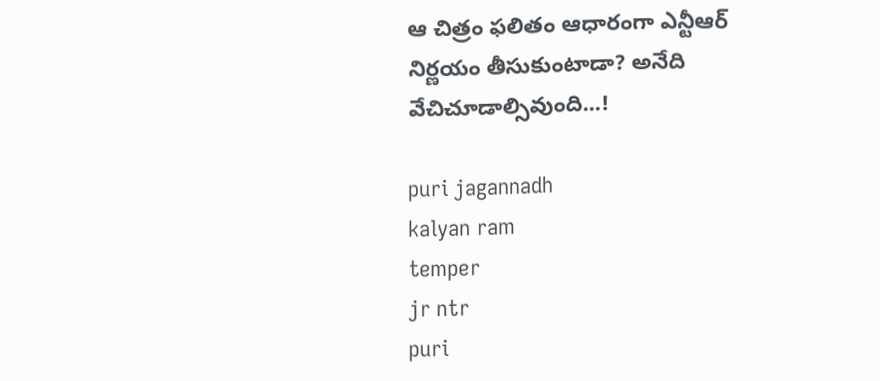ఆ చిత్రం ఫలితం ఆధారంగా ఎన్టీఆర్‌ నిర్ణయం తీసుకుంటాడా? అనేది వేచిచూడాల్సివుంది...!

puri jagannadh
kalyan ram
temper
jr ntr
puri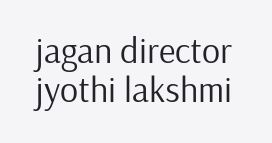jagan director
jyothi lakshmi